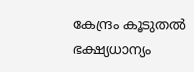കേന്ദ്രം കൂടുതൽ ഭക്ഷ്യധാന്യം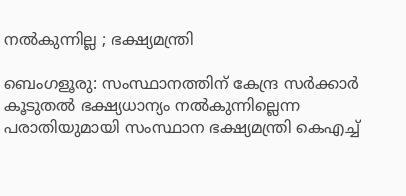നൽകുന്നില്ല ; ഭക്ഷ്യമന്ത്രി

ബെംഗളൂരു: സംസ്ഥാനത്തിന് കേന്ദ്ര സർക്കാർ കൂടുതൽ ഭക്ഷ്യധാന്യം നൽകുന്നില്ലെന്ന പരാതിയുമായി സംസ്ഥാന ഭക്ഷ്യമന്ത്രി കെഎച്ച്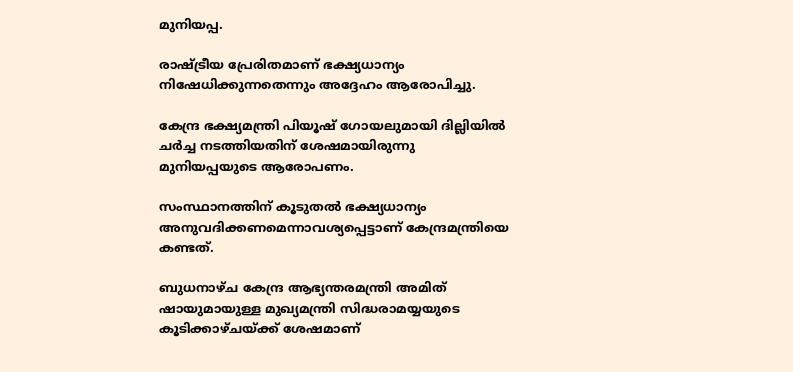മുനിയപ്പ.

രാഷ്ട്രീയ പ്രേരിതമാണ് ഭക്ഷ്യധാന്യം നിഷേധിക്കുന്നതെന്നും അദ്ദേഹം ആരോപിച്ചു.

കേന്ദ്ര ഭക്ഷ്യമന്ത്രി പിയൂഷ് ഗോയലുമായി ദില്ലിയിൽ ചർച്ച നടത്തിയതിന് ശേഷമായിരുന്നു മുനിയപ്പയുടെ ആരോപണം.

സംസ്ഥാനത്തിന് കൂടുതൽ ഭക്ഷ്യധാന്യം അനുവദിക്കണമെന്നാവശ്യപ്പെട്ടാണ് കേന്ദ്രമന്ത്രിയെ കണ്ടത്.

ബുധനാഴ്ച കേന്ദ്ര ആഭ്യന്തരമന്ത്രി അമിത് ഷായുമായുള്ള മുഖ്യമന്ത്രി സിദ്ധരാമയ്യയുടെ കൂടിക്കാഴ്ചയ്ക്ക് ശേഷമാണ്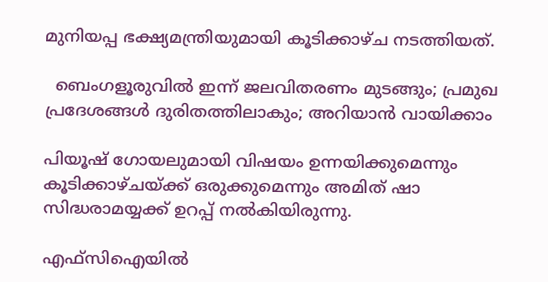മുനിയപ്പ ഭക്ഷ്യമന്ത്രിയുമായി കൂടിക്കാഴ്ച നടത്തിയത്.

  ബെംഗളൂരുവിൽ ഇന്ന് ജലവിതരണം മുടങ്ങും; പ്രമുഖ പ്രദേശങ്ങൾ ദുരിതത്തിലാകും; അറിയാൻ വായിക്കാം

പിയൂഷ് ഗോയലുമായി വിഷയം ഉന്നയിക്കുമെന്നും കൂടിക്കാഴ്ചയ്ക്ക് ഒരുക്കുമെന്നും അമിത് ഷാ സിദ്ധരാമയ്യക്ക് ഉറപ്പ് നൽകിയിരുന്നു.

എഫ്‌സിഐയിൽ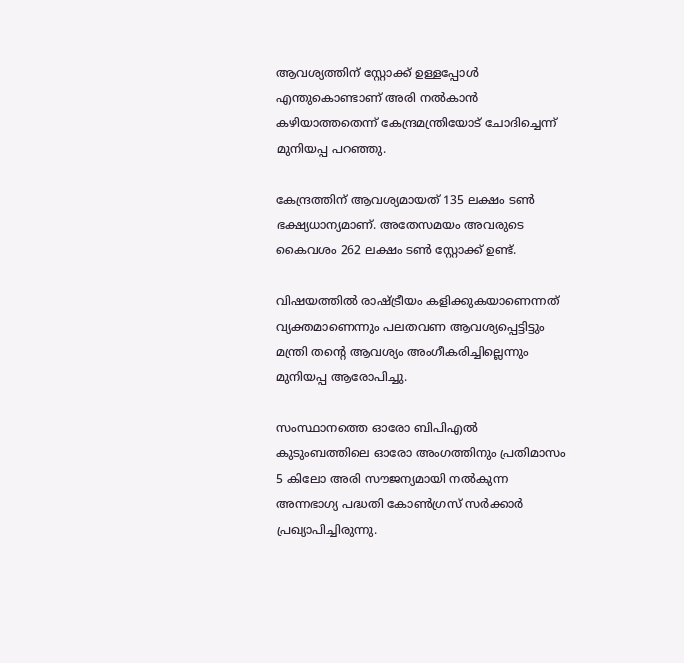ആവശ്യത്തിന് സ്റ്റോക്ക് ഉള്ളപ്പോൾ എന്തുകൊണ്ടാണ് അരി നൽകാൻ കഴിയാത്തതെന്ന് കേന്ദ്രമന്ത്രിയോട് ചോദിച്ചെന്ന് മുനിയപ്പ പറഞ്ഞു.

കേന്ദ്രത്തിന് ആവശ്യമായത് 135 ലക്ഷം ടൺ ഭക്ഷ്യധാന്യമാണ്. അതേസമയം അവരുടെ കൈവശം 262 ലക്ഷം ടൺ സ്റ്റോക്ക് ഉണ്ട്.

വിഷയത്തിൽ രാഷ്ട്രീയം കളിക്കുകയാണെന്നത് വ്യക്തമാണെന്നും പലതവണ ആവശ്യപ്പെട്ടിട്ടും മന്ത്രി തന്റെ ആവശ്യം അംഗീകരിച്ചില്ലെന്നും മുനിയപ്പ ആരോപിച്ചു.

സംസ്ഥാനത്തെ ഓരോ ബിപിഎൽ കുടുംബത്തിലെ ഓരോ അംഗത്തിനും പ്രതിമാസം 5 കിലോ അരി സൗജന്യമായി നൽകുന്ന അന്നഭാഗ്യ പദ്ധതി കോൺഗ്രസ് സർക്കാർ പ്രഖ്യാപിച്ചിരുന്നു.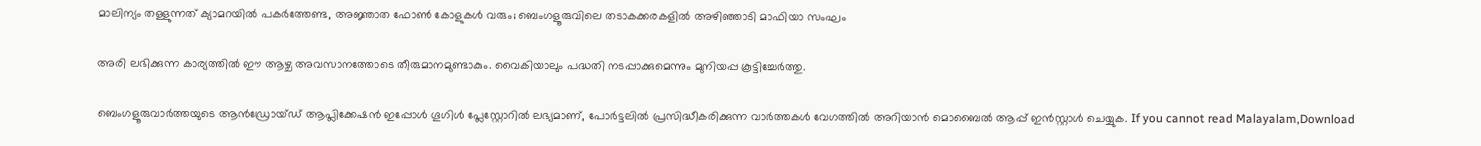മാലിന്യം തള്ളുന്നത് ക്യാമറയിൽ പകർത്തേണ്ട, അജ്ഞാത ഫോൺ കോളുകൾ വരും; ബെംഗളൂരുവിലെ തടാകക്കരകളിൽ അഴിഞ്ഞാടി മാഫിയാ സംഘം

അരി ലഭിക്കുന്ന കാര്യത്തിൽ ഈ ആഴ്ച അവസാനത്തോടെ തീരുമാനമുണ്ടാകും. വൈകിയാലും പദ്ധതി നടപ്പാക്കുമെന്നും മുനിയപ്പ കൂട്ടിച്ചേർത്തു.

ബെംഗളൂരുവാർത്തയുടെ ആൻഡ്രോയ്ഡ് ആപ്ലിക്കേഷൻ ഇപ്പോൾ ഗൂഗിൾ പ്ലേസ്റ്റോറിൽ ലഭ്യമാണ്, പോർട്ടലിൽ പ്രസിദ്ധീകരിക്കുന്ന വാർത്തകൾ വേഗത്തിൽ അറിയാൻ മൊബൈൽ ആപ്പ് ഇൻസ്റ്റാൾ ചെയ്യുക. If you cannot read Malayalam,Download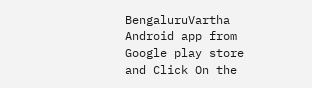BengaluruVartha Android app from Google play store and Click On the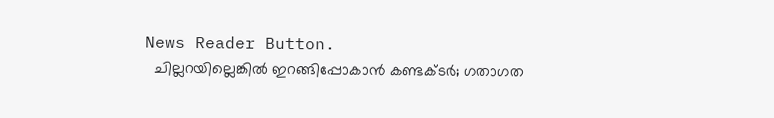News Reader Button.
  ചില്ലറയില്ലെങ്കിൽ ഇറങ്ങിപ്പോകാൻ കണ്ടക്ടർ; ഗതാഗത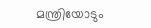മന്ത്രിയോടും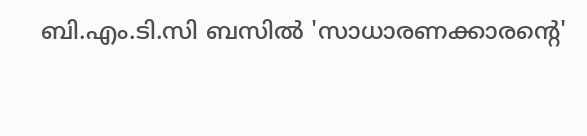ബി.എം.ടി.സി ബസിൽ 'സാധാരണക്കാരന്റെ'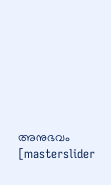അനുഭവം
[masterslider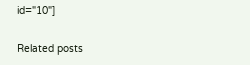id="10"]

Related posts